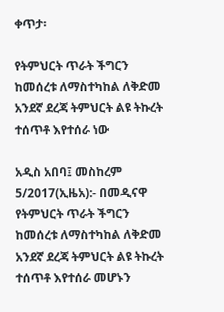ቀጥታ፡

የትምህርት ጥራት ችግርን ከመሰረቱ ለማስተካከል ለቅድመ አንደኛ ደረጃ ትምህርት ልዩ ትኩረት ተሰጥቶ እየተሰራ ነው

አዲስ አበባ፤ መስከረም 5/2017(ኢዜአ):- በመዲናዋ የትምህርት ጥራት ችግርን ከመሰረቱ ለማስተካከል ለቅድመ አንደኛ ደረጃ ትምህርት ልዩ ትኩረት ተሰጥቶ እየተሰራ መሆኑን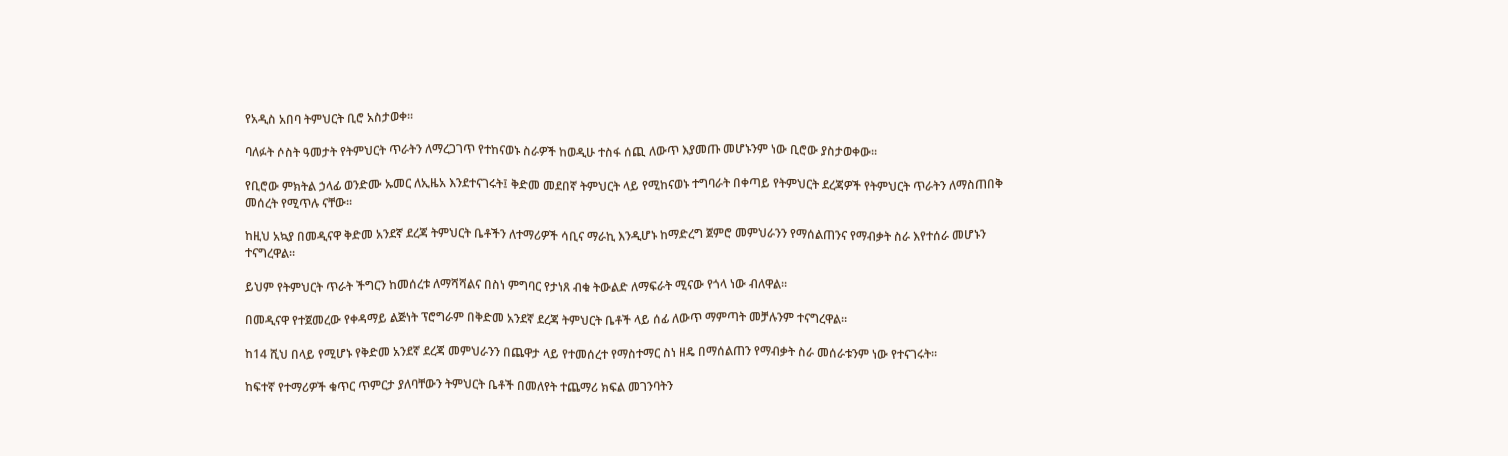የአዲስ አበባ ትምህርት ቢሮ አስታወቀ፡፡

ባለፉት ሶስት ዓመታት የትምህርት ጥራትን ለማረጋገጥ የተከናወኑ ስራዎች ከወዲሁ ተስፋ ሰጪ ለውጥ እያመጡ መሆኑንም ነው ቢሮው ያስታወቀው፡፡

የቢሮው ምክትል ኃላፊ ወንድሙ ኡመር ለኢዜአ እንደተናገሩት፤ ቅድመ መደበኛ ትምህርት ላይ የሚከናወኑ ተግባራት በቀጣይ የትምህርት ደረጃዎች የትምህርት ጥራትን ለማስጠበቅ መሰረት የሚጥሉ ናቸው፡፡

ከዚህ አኳያ በመዲናዋ ቅድመ አንደኛ ደረጃ ትምህርት ቤቶችን ለተማሪዎች ሳቢና ማራኪ እንዲሆኑ ከማድረግ ጀምሮ መምህራንን የማሰልጠንና የማብቃት ስራ እየተሰራ መሆኑን ተናግረዋል፡፡

ይህም የትምህርት ጥራት ችግርን ከመሰረቱ ለማሻሻልና በስነ ምግባር የታነጸ ብቁ ትውልድ ለማፍራት ሚናው የጎላ ነው ብለዋል፡፡

በመዲናዋ የተጀመረው የቀዳማይ ልጅነት ፕሮግራም በቅድመ አንደኛ ደረጃ ትምህርት ቤቶች ላይ ሰፊ ለውጥ ማምጣት መቻሉንም ተናግረዋል።

ከ14 ሺህ በላይ የሚሆኑ የቅድመ አንደኛ ደረጃ መምህራንን በጨዋታ ላይ የተመሰረተ የማስተማር ስነ ዘዴ በማሰልጠን የማብቃት ስራ መሰራቱንም ነው የተናገሩት፡፡

ከፍተኛ የተማሪዎች ቁጥር ጥምርታ ያለባቸውን ትምህርት ቤቶች በመለየት ተጨማሪ ክፍል መገንባትን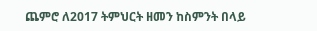ጨምሮ ለ2017 ትምህርት ዘመን ከስምንት በላይ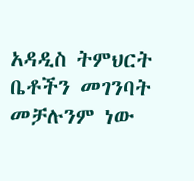አዳዲስ ትምህርት ቤቶችን መገንባት መቻሉንም ነው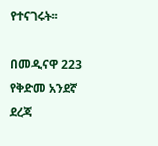የተናገሩት፡፡

በመዲናዋ 223 የቅድመ አንደኛ ደረጃ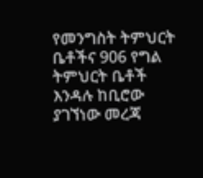የመንግስት ትምህርት ቤቶችና 906 የግል ትምህርት ቤቶች እንዳሉ ከቢሮው ያገኘነው መረጃ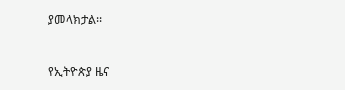ያመላክታል፡፡



የኢትዮጵያ ዜና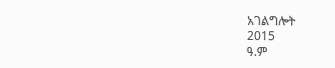አገልግሎት
2015
ዓ.ም